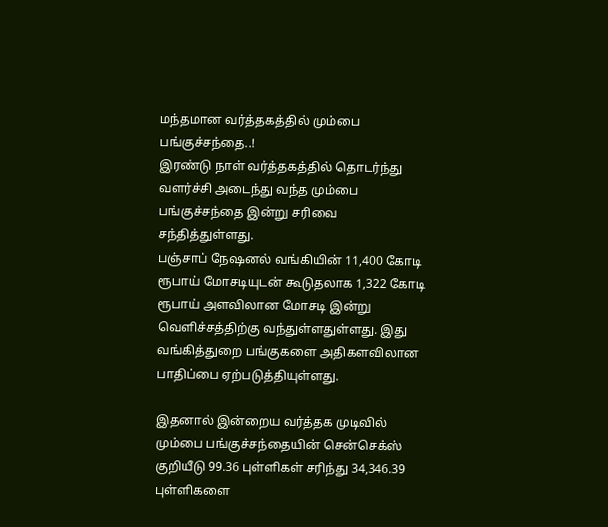மந்தமான வர்த்தகத்தில் மும்பை பங்குச்சந்தை..!
இரண்டு நாள் வர்த்தகத்தில் தொடர்ந்து வளர்ச்சி அடைந்து வந்த மும்பை பங்குச்சந்தை இன்று சரிவை சந்தித்துள்ளது.
பஞ்சாப் நேஷனல் வங்கியின் 11,400 கோடி ரூபாய் மோசடியுடன் கூடுதலாக 1,322 கோடி ரூபாய் அளவிலான மோசடி இன்று வெளிச்சத்திற்கு வந்துள்ளதுள்ளது. இது வங்கித்துறை பங்குகளை அதிகளவிலான பாதிப்பை ஏற்படுத்தியுள்ளது.

இதனால் இன்றைய வர்த்தக முடிவில் மும்பை பங்குச்சந்தையின் சென்செக்ஸ் குறியீடு 99.36 புள்ளிகள் சரிந்து 34,346.39 புள்ளிகளை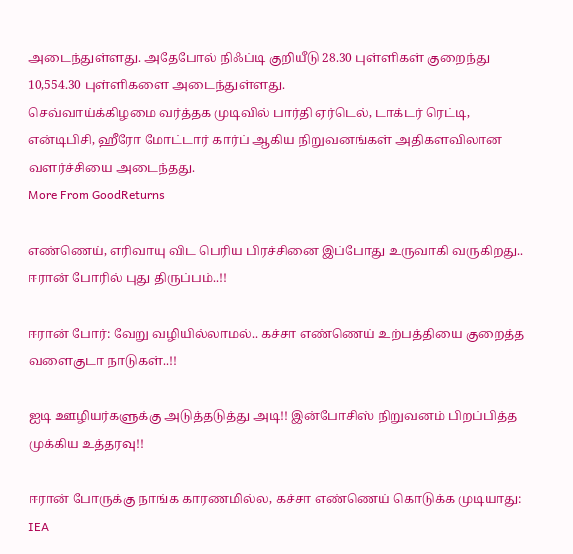அடைந்துள்ளது. அதேபோல் நிஃப்டி குறியீடு 28.30 புள்ளிகள் குறைந்து 10,554.30 புள்ளிகளை அடைந்துள்ளது.
செவ்வாய்க்கிழமை வர்த்தக முடிவில் பார்தி ஏர்டெல், டாக்டர் ரெட்டி, என்டிபிசி, ஹீரோ மோட்டார் கார்ப் ஆகிய நிறுவனங்கள் அதிகளவிலான வளர்ச்சியை அடைந்தது.
More From GoodReturns

எண்ணெய், எரிவாயு விட பெரிய பிரச்சினை இப்போது உருவாகி வருகிறது.. ஈரான் போரில் புது திருப்பம்..!!

ஈரான் போர்: வேறு வழியில்லாமல்.. கச்சா எண்ணெய் உற்பத்தியை குறைத்த வளைகுடா நாடுகள்..!!

ஐடி ஊழியர்களுக்கு அடுத்தடுத்து அடி!! இன்போசிஸ் நிறுவனம் பிறப்பித்த முக்கிய உத்தரவு!!

ஈரான் போருக்கு நாங்க காரணமில்ல, கச்சா எண்ணெய் கொடுக்க முடியாது: IEA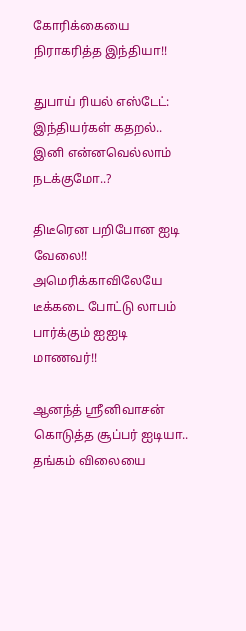கோரிக்கையை நிராகரித்த இந்தியா!!

துபாய் ரியல் எஸ்டேட்: இந்தியர்கள் கதறல்.. இனி என்னவெல்லாம் நடக்குமோ..?

திடீரென பறிபோன ஐடி வேலை!! அமெரிக்காவிலேயே டீக்கடை போட்டு லாபம் பார்க்கும் ஐஐடி மாணவர்!!

ஆனந்த் ஸ்ரீனிவாசன் கொடுத்த சூப்பர் ஐடியா.. தங்கம் விலையை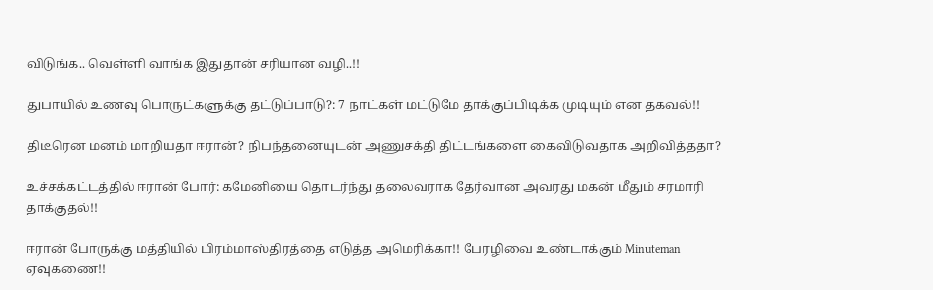விடுங்க.. வெள்ளி வாங்க இதுதான் சரியான வழி..!!

துபாயில் உணவு பொருட்களுக்கு தட்டுப்பாடு?: 7 நாட்கள் மட்டுமே தாக்குப்பிடிக்க முடியும் என தகவல்!!

திடீரென மனம் மாறியதா ஈரான்? நிபந்தனையுடன் அணுசக்தி திட்டங்களை கைவிடுவதாக அறிவித்ததா?

உச்சக்கட்டத்தில் ஈரான் போர்: கமேனியை தொடர்ந்து தலைவராக தேர்வான அவரது மகன் மீதும் சரமாரி தாக்குதல்!!

ஈரான் போருக்கு மத்தியில் பிரம்மாஸ்திரத்தை எடுத்த அமெரிக்கா!! பேரழிவை உண்டாக்கும் Minuteman ஏவுகணை!!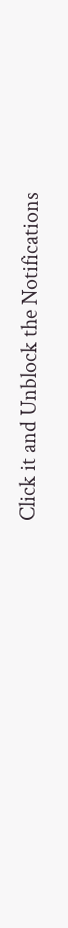Click it and Unblock the Notifications